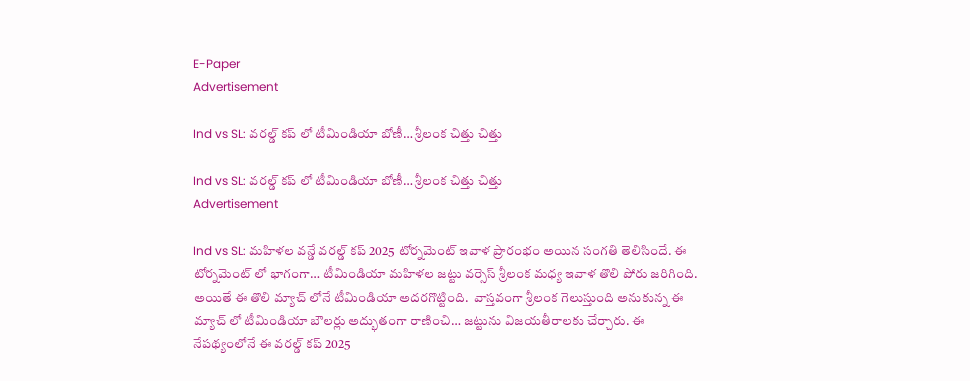E-Paper
Advertisement

Ind vs SL: వరల్డ్ కప్ లో టీమిండియా బోణీ… శ్రీలంక చిత్తు చిత్తు

Ind vs SL: వరల్డ్ కప్ లో టీమిండియా బోణీ… శ్రీలంక చిత్తు చిత్తు
Advertisement

Ind vs SL: మ‌హిళ‌ల వ‌న్డే వ‌ర‌ల్డ్ క‌ప్ 2025 టోర్న‌మెంట్ ఇవాళ ప్రారంభం అయిన సంగ‌తి తెలిసిందే. ఈ టోర్న‌మెంట్ లో భాగంగా… టీమిండియా మ‌హిళ‌ల జ‌ట్టు వ‌ర్సెస్ శ్రీలంక మ‌ధ్య ఇవాళ తొలి పోరు జ‌రిగింది. అయితే ఈ తొలి మ్యాచ్ లోనే టీమిండియా అదరగొట్టింది.  వాస్తవంగా శ్రీలంక గెలుస్తుంది అనుకున్న ఈ మ్యాచ్ లో టీమిండియా బౌలర్లు అద్భుతంగా రాణించి… జట్టును విజయతీరాలకు చేర్చారు. ఈ నేపథ్యంలోనే ఈ వరల్డ్ కప్ 2025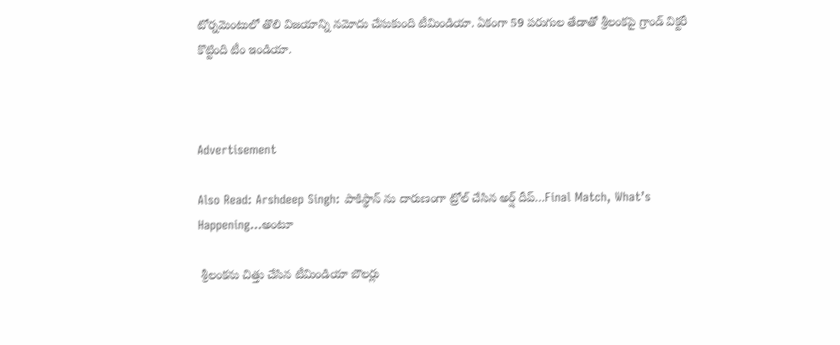టోర్నమెంటులో తొలి విజయాన్ని నమోదు చేసుకుంది టీమిండియా. ఏకంగా 59 పరుగుల తేడాతో శ్రీలంకపై గ్రాండ్ విక్టరీ కొట్టింది టీం ఇండియా.



Advertisement

Also Read: Arshdeep Singh: పాకిస్థాన్ ను దారుణంగా ట్రోల్ చేసిన అర్ష్ దీప్‌…Final Match, What’s Happening…అంటూ

 శ్రీలంకను చిత్తు చేసిన టీమిండియా బౌలర్లు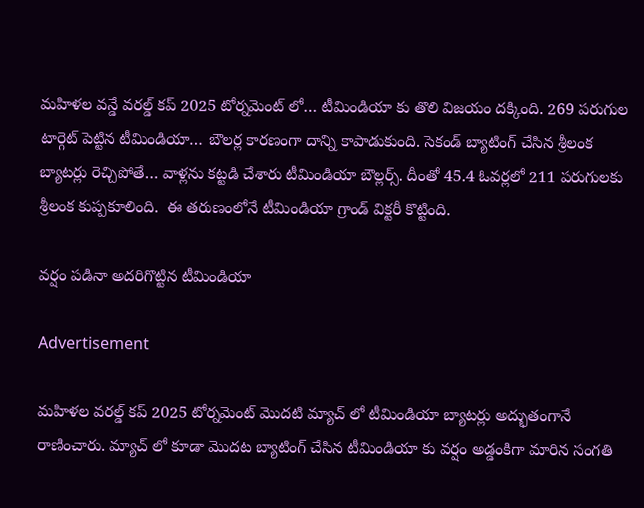మహిళల వన్డే వరల్డ్ కప్ 2025 టోర్నమెంట్ లో… టీమిండియా కు తొలి విజయం దక్కింది. 269 పరుగుల టార్గెట్ పెట్టిన టీమిండియా… బౌలర్ల కారణంగా దాన్ని కాపాడుకుంది. సెకండ్ బ్యాటింగ్ చేసిన శ్రీలంక బ్యాటర్లు రెచ్చిపోతే… వాళ్లను కట్టడి చేశారు టీమిండియా బౌల్లర్స్. దీంతో 45.4 ఓవర్లలో 211 పరుగులకు శ్రీలంక కుప్పకూలింది.  ఈ తరుణంలోనే టీమిండియా గ్రాండ్ విక్టరీ కొట్టింది.

వ‌ర్షం ప‌డినా అద‌రిగొట్టిన టీమిండియా

Advertisement

మహిళల వరల్డ్ కప్ 2025 టోర్నమెంట్ మొదటి మ్యాచ్ లో టీమిండియా బ్యాటర్లు అద్భుతంగానే రాణించారు. మ్యాచ్ లో కూడా మొదట బ్యాటింగ్ చేసిన టీమిండియా కు వర్షం అడ్డంకిగా మారిన సంగతి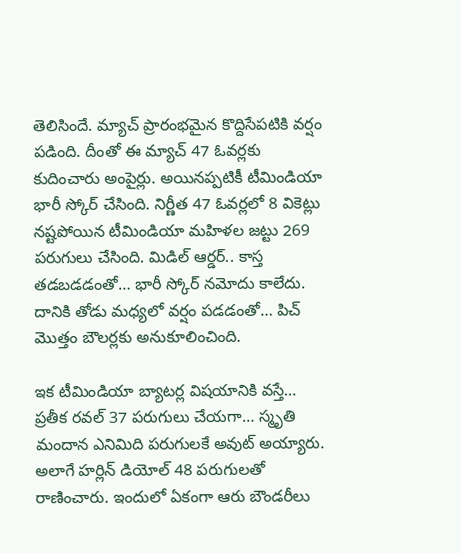తెలిసిందే. మ్యాచ్ ప్రారంభమైన కొద్దిసేపటికి వర్షం పడింది. దీంతో ఈ మ్యాచ్ 47 ఓవర్లకు కుదించారు అంపైర్లు. అయినప్పటికీ టీమిండియా భారీ స్కోర్ చేసింది. నిర్ణీత 47 ఓవర్లలో 8 వికెట్లు నష్టపోయిన టీమిండియా మహిళల జట్టు 269 పరుగులు చేసింది. మిడిల్ ఆర్డర్.. కాస్త తడబడడంతో… భారీ స్కోర్ నమోదు కాలేదు. దానికి తోడు మధ్యలో వర్షం పడడంతో… పిచ్ మొత్తం బౌలర్లకు అనుకూలించింది.

ఇక టీమిండియా బ్యాటర్ల విషయానికి వస్తే… ప్రతీక రవల్ 37 పరుగులు చేయగా… స్మృతి మందాన ఎనిమిది పరుగులకే అవుట్ అయ్యారు. అలాగే హర్లిన్ డియోల్ 48 పరుగులతో రాణించారు. ఇందులో ఏకంగా ఆరు బౌండరీలు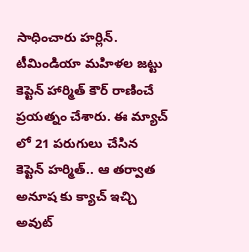సాధించారు హర్లిన్. టీమిండియా మహిళల జట్టు కెప్టెన్ హార్మిత్ కౌర్ రాణించే ప్రయత్నం చేశారు. ఈ మ్యాచ్ లో 21 పరుగులు చేసిన కెప్టెన్ హర్మిత్.. ఆ తర్వాత అనూష కు క్యాచ్ ఇచ్చి అవుట్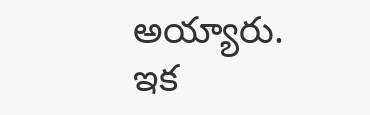అయ్యారు. ఇక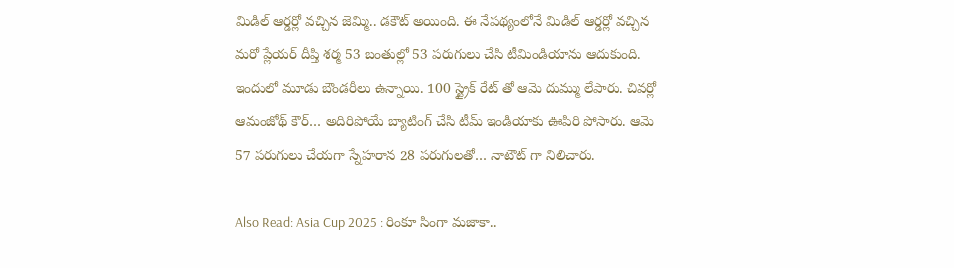మిడిల్ ఆర్డర్లో వచ్చిన జెమ్మి.. డకౌట్ అయింది. ఈ నేపథ్యంలోనే మిడిల్ ఆర్డర్లో వచ్చిన మరో ప్లేయర్ దీప్తి శర్మ 53 బంతుల్లో 53 పరుగులు చేసి టీమిండియాను ఆదుకుంది. ఇందులో మూడు బౌండరీలు ఉన్నాయి. 100 స్ట్రైక్ రేట్ తో ఆమె దుమ్ము లేపారు. చివర్లో ఆమంజోథ్ కౌర్… అదిరిపోయే బ్యాటింగ్ చేసి టీమ్ ఇండియాకు ఊపిరి పోసారు. ఆమె 57 పరుగులు చేయగా స్నేహరాన 28 పరుగులతో… నాటౌట్ గా నిలిచారు.

Also Read: Asia Cup 2025 : రింకూ సింగా మజాకా..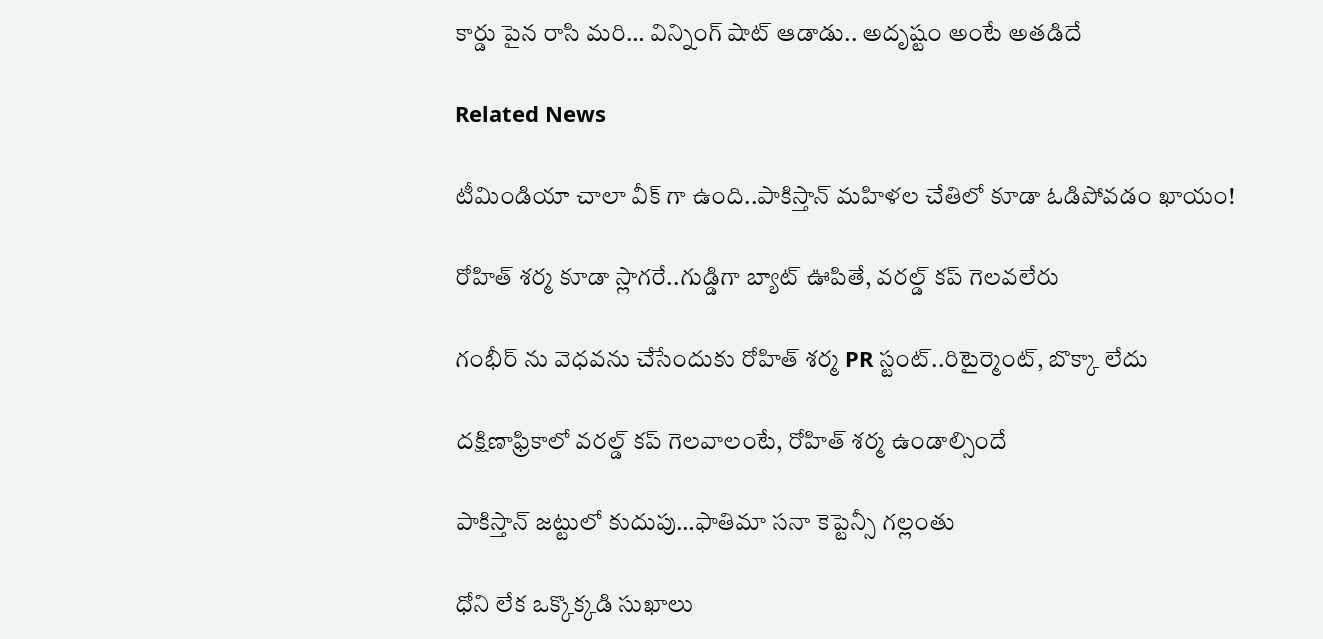కార్డు పైన రాసి మరి… విన్నింగ్ షాట్ ఆడాడు.. అదృష్టం అంటే అతడిదే

Related News

టీమిండియా చాలా వీక్ గా ఉంది..పాకిస్తాన్ మ‌హిళ‌ల చేతిలో కూడా ఓడిపోవ‌డం ఖాయం!

రోహిత్ శ‌ర్మ‌ కూడా స్లాగ‌రే..గుడ్డిగా బ్యాట్ ఊపితే, వ‌ర‌ల్డ్ క‌ప్ గెల‌వ‌లేరు

గంభీర్ ను వెధ‌వ‌ను చేసేందుకు రోహిత్ శ‌ర్మ PR స్టంట్..రిటైర్మెంట్, బొక్కా లేదు

దక్షిణాఫ్రికాలో వ‌ర‌ల్డ్ క‌ప్ గెల‌వాలంటే, రోహిత్ శ‌ర్మ ఉండాల్సిందే

పాకిస్తాన్ జ‌ట్టులో కుదుపు…ఫాతిమా స‌నా కెప్టెన్సీ గ‌ల్లంతు

ధోని లేక ఒక్కొక్క‌డి సుఖాలు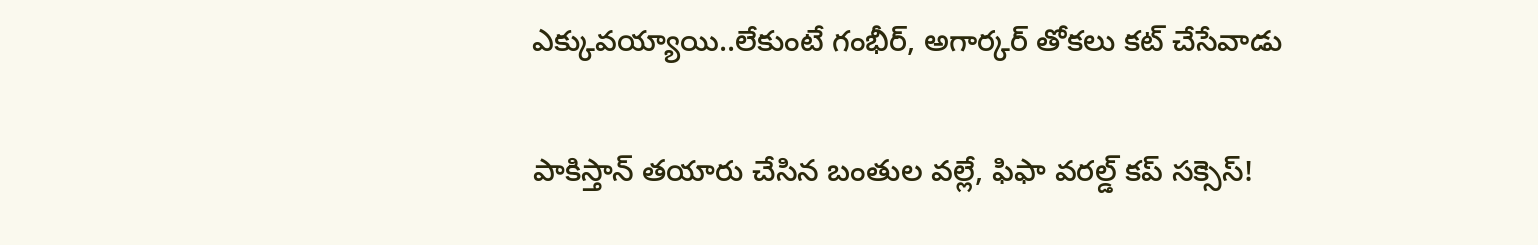ఎక్కువ‌య్యాయి..లేకుంటే గంభీర్‌, అగార్క‌ర్ తోక‌లు క‌ట్ చేసేవాడు

పాకిస్తాన్ త‌యారు చేసిన బంతుల వ‌ల్లే, ఫిఫా వరల్డ్ కప్ స‌క్సెస్!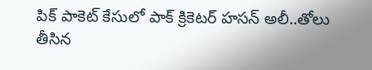పిక్ పాకెట్ కేసులో పాక్ క్రికెట‌ర్ హసన్ అలీ..తోలు తీసిన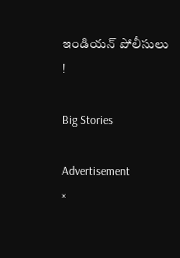ఇండియ‌న్‌ పోలీసులు !

Big Stories

Advertisement
×